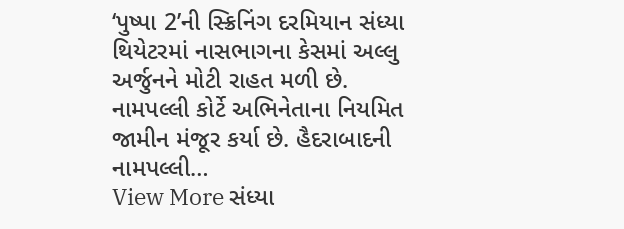‘પુષ્પા 2’ની સ્ક્રિનિંગ દરમિયાન સંધ્યા થિયેટરમાં નાસભાગના કેસમાં અલ્લુ અર્જુનને મોટી રાહત મળી છે. નામપલ્લી કોર્ટે અભિનેતાના નિયમિત જામીન મંજૂર કર્યા છે. હૈદરાબાદની નામપલ્લી…
View More સંધ્યા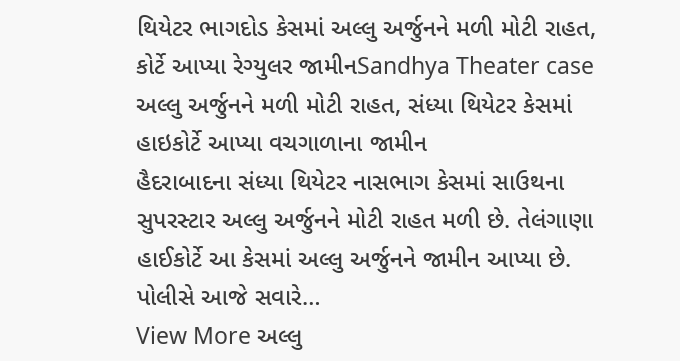થિયેટર ભાગદોડ કેસમાં અલ્લુ અર્જુનને મળી મોટી રાહત, કોર્ટે આપ્યા રેગ્યુલર જામીનSandhya Theater case
અલ્લુ અર્જુનને મળી મોટી રાહત, સંધ્યા થિયેટર કેસમાં હાઇકોર્ટે આપ્યા વચગાળાના જામીન
હૈદરાબાદના સંધ્યા થિયેટર નાસભાગ કેસમાં સાઉથના સુપરસ્ટાર અલ્લુ અર્જુનને મોટી રાહત મળી છે. તેલંગાણા હાઈકોર્ટે આ કેસમાં અલ્લુ અર્જુનને જામીન આપ્યા છે. પોલીસે આજે સવારે…
View More અલ્લુ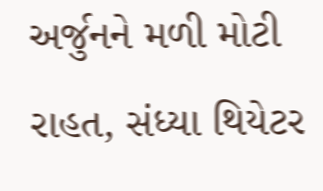અર્જુનને મળી મોટી રાહત, સંધ્યા થિયેટર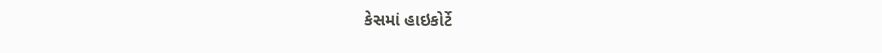કેસમાં હાઇકોર્ટે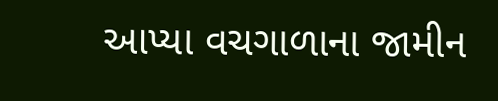આપ્યા વચગાળાના જામીન